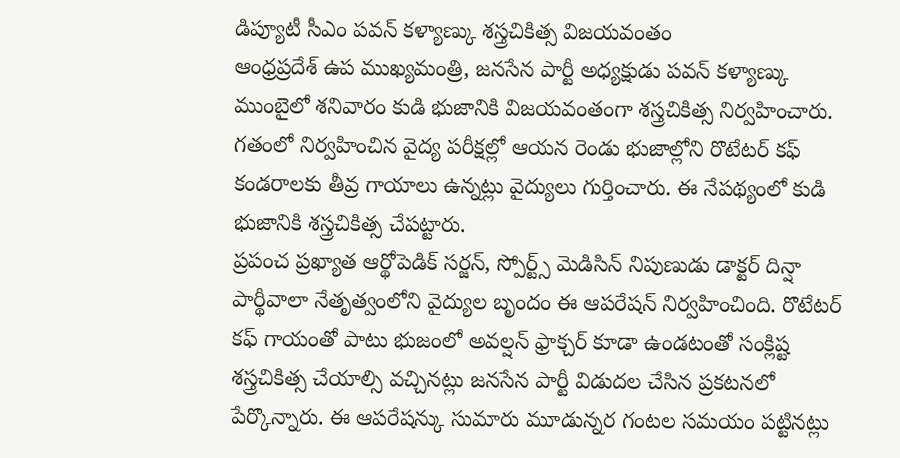డిప్యూటీ సీఎం పవన్ కళ్యాణ్కు శస్త్రచికిత్స విజయవంతం
ఆంధ్రప్రదేశ్ ఉప ముఖ్యమంత్రి, జనసేన పార్టీ అధ్యక్షుడు పవన్ కళ్యాణ్కు ముంబైలో శనివారం కుడి భుజానికి విజయవంతంగా శస్త్రచికిత్స నిర్వహించారు. గతంలో నిర్వహించిన వైద్య పరీక్షల్లో ఆయన రెండు భుజాల్లోని రొటేటర్ కఫ్ కండరాలకు తీవ్ర గాయాలు ఉన్నట్లు వైద్యులు గుర్తించారు. ఈ నేపథ్యంలో కుడి భుజానికి శస్త్రచికిత్స చేపట్టారు.
ప్రపంచ ప్రఖ్యాత ఆర్థోపెడిక్ సర్జన్, స్పోర్ట్స్ మెడిసిన్ నిపుణుడు డాక్టర్ దిన్షా పార్థీవాలా నేతృత్వంలోని వైద్యుల బృందం ఈ ఆపరేషన్ నిర్వహించింది. రొటేటర్ కఫ్ గాయంతో పాటు భుజంలో అవల్షన్ ఫ్రాక్చర్ కూడా ఉండటంతో సంక్లిష్ట శస్త్రచికిత్స చేయాల్సి వచ్చినట్లు జనసేన పార్టీ విడుదల చేసిన ప్రకటనలో పేర్కొన్నారు. ఈ ఆపరేషన్కు సుమారు మూడున్నర గంటల సమయం పట్టినట్లు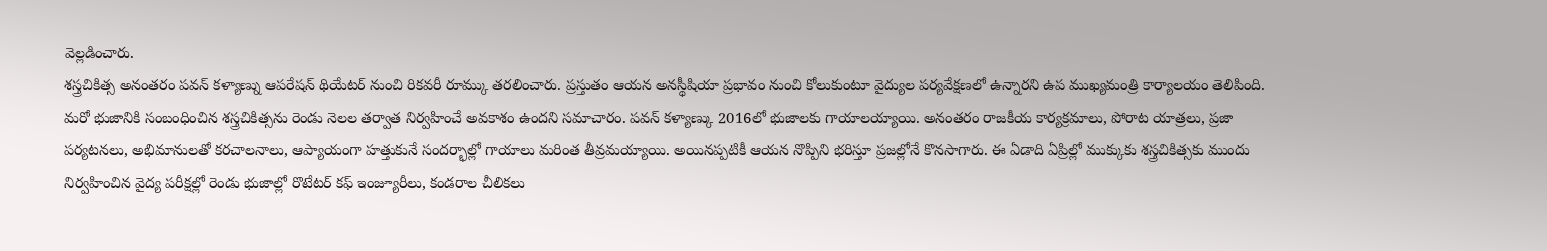వెల్లడించారు.
శస్త్రచికిత్స అనంతరం పవన్ కళ్యాణ్ను ఆపరేషన్ థియేటర్ నుంచి రికవరీ రూమ్కు తరలించారు. ప్రస్తుతం ఆయన అనస్థీషియా ప్రభావం నుంచి కోలుకుంటూ వైద్యుల పర్యవేక్షణలో ఉన్నారని ఉప ముఖ్యమంత్రి కార్యాలయం తెలిపింది. మరో భుజానికి సంబంధించిన శస్త్రచికిత్సను రెండు నెలల తర్వాత నిర్వహించే అవకాశం ఉందని సమాచారం. పవన్ కళ్యాణ్కు 2016లో భుజాలకు గాయాలయ్యాయి. అనంతరం రాజకీయ కార్యక్రమాలు, పోరాట యాత్రలు, ప్రజా పర్యటనలు, అభిమానులతో కరచాలనాలు, ఆప్యాయంగా హత్తుకునే సందర్భాల్లో గాయాలు మరింత తీవ్రమయ్యాయి. అయినప్పటికీ ఆయన నొప్పిని భరిస్తూ ప్రజల్లోనే కొనసాగారు. ఈ ఏడాది ఏప్రిల్లో ముక్కుకు శస్త్రచికిత్సకు ముందు నిర్వహించిన వైద్య పరీక్షల్లో రెండు భుజాల్లో రొటేటర్ కఫ్ ఇంజ్యూరీలు, కండరాల చీలికలు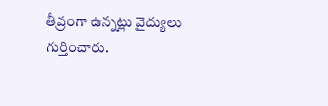తీవ్రంగా ఉన్నట్లు వైద్యులు గుర్తించారు.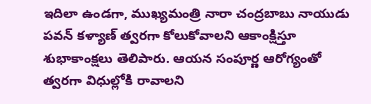ఇదిలా ఉండగా, ముఖ్యమంత్రి నారా చంద్రబాబు నాయుడు పవన్ కళ్యాణ్ త్వరగా కోలుకోవాలని ఆకాంక్షిస్తూ శుభాకాంక్షలు తెలిపారు. ఆయన సంపూర్ణ ఆరోగ్యంతో త్వరగా విధుల్లోకి రావాలని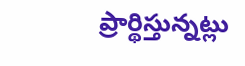ప్రార్థిస్తున్నట్లు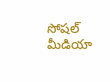సోషల్ మీడియా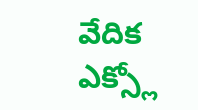వేదిక ఎక్స్లో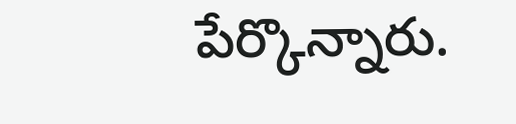పేర్కొన్నారు.